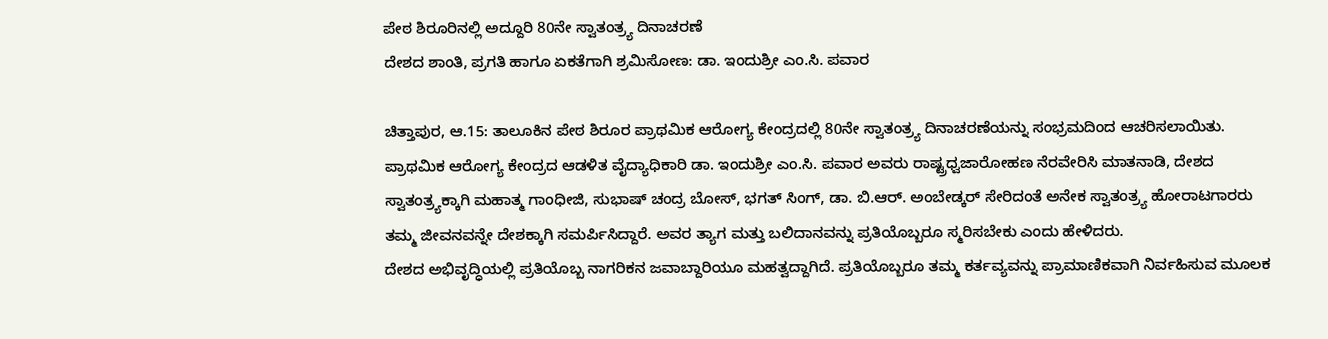ಪೇಠ ಶಿರೂರಿನಲ್ಲಿ ಅದ್ದೂರಿ 80ನೇ ಸ್ವಾತಂತ್ರ್ಯ ದಿನಾಚರಣೆ
ದೇಶದ ಶಾಂತಿ, ಪ್ರಗತಿ ಹಾಗೂ ಏಕತೆಗಾಗಿ ಶ್ರಮಿಸೋಣ: ಡಾ. ಇಂದುಶ್ರೀ ಎಂ.ಸಿ. ಪವಾರ

ಚಿತ್ತಾಪುರ, ಆ.15: ತಾಲೂಕಿನ ಪೇಠ ಶಿರೂರ ಪ್ರಾಥಮಿಕ ಆರೋಗ್ಯ ಕೇಂದ್ರದಲ್ಲಿ 80ನೇ ಸ್ವಾತಂತ್ರ್ಯ ದಿನಾಚರಣೆಯನ್ನು ಸಂಭ್ರಮದಿಂದ ಆಚರಿಸಲಾಯಿತು.
ಪ್ರಾಥಮಿಕ ಆರೋಗ್ಯ ಕೇಂದ್ರದ ಆಡಳಿತ ವೈದ್ಯಾಧಿಕಾರಿ ಡಾ. ಇಂದುಶ್ರೀ ಎಂ.ಸಿ. ಪವಾರ ಅವರು ರಾಷ್ಟ್ರಧ್ವಜಾರೋಹಣ ನೆರವೇರಿಸಿ ಮಾತನಾಡಿ, ದೇಶದ ಸ್ವಾತಂತ್ರ್ಯಕ್ಕಾಗಿ ಮಹಾತ್ಮ ಗಾಂಧೀಜಿ, ಸುಭಾಷ್ ಚಂದ್ರ ಬೋಸ್, ಭಗತ್ ಸಿಂಗ್, ಡಾ. ಬಿ.ಆರ್. ಅಂಬೇಡ್ಕರ್ ಸೇರಿದಂತೆ ಅನೇಕ ಸ್ವಾತಂತ್ರ್ಯ ಹೋರಾಟಗಾರರು ತಮ್ಮ ಜೀವನವನ್ನೇ ದೇಶಕ್ಕಾಗಿ ಸಮರ್ಪಿಸಿದ್ದಾರೆ. ಅವರ ತ್ಯಾಗ ಮತ್ತು ಬಲಿದಾನವನ್ನು ಪ್ರತಿಯೊಬ್ಬರೂ ಸ್ಮರಿಸಬೇಕು ಎಂದು ಹೇಳಿದರು.
ದೇಶದ ಅಭಿವೃದ್ಧಿಯಲ್ಲಿ ಪ್ರತಿಯೊಬ್ಬ ನಾಗರಿಕನ ಜವಾಬ್ದಾರಿಯೂ ಮಹತ್ವದ್ದಾಗಿದೆ. ಪ್ರತಿಯೊಬ್ಬರೂ ತಮ್ಮ ಕರ್ತವ್ಯವನ್ನು ಪ್ರಾಮಾಣಿಕವಾಗಿ ನಿರ್ವಹಿಸುವ ಮೂಲಕ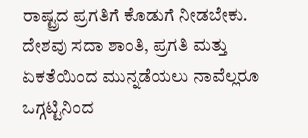ರಾಷ್ಟ್ರದ ಪ್ರಗತಿಗೆ ಕೊಡುಗೆ ನೀಡಬೇಕು. ದೇಶವು ಸದಾ ಶಾಂತಿ, ಪ್ರಗತಿ ಮತ್ತು ಏಕತೆಯಿಂದ ಮುನ್ನಡೆಯಲು ನಾವೆಲ್ಲರೂ ಒಗ್ಗಟ್ಟಿನಿಂದ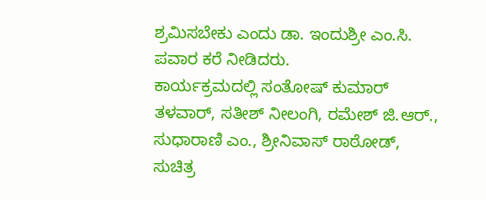ಶ್ರಮಿಸಬೇಕು ಎಂದು ಡಾ. ಇಂದುಶ್ರೀ ಎಂ.ಸಿ. ಪವಾರ ಕರೆ ನೀಡಿದರು.
ಕಾರ್ಯಕ್ರಮದಲ್ಲಿ ಸಂತೋಷ್ ಕುಮಾರ್ ತಳವಾರ್, ಸತೀಶ್ ನೀಲಂಗಿ, ರಮೇಶ್ ಜಿ.ಆರ್., ಸುಧಾರಾಣಿ ಎಂ., ಶ್ರೀನಿವಾಸ್ ರಾಠೋಡ್, ಸುಚಿತ್ರ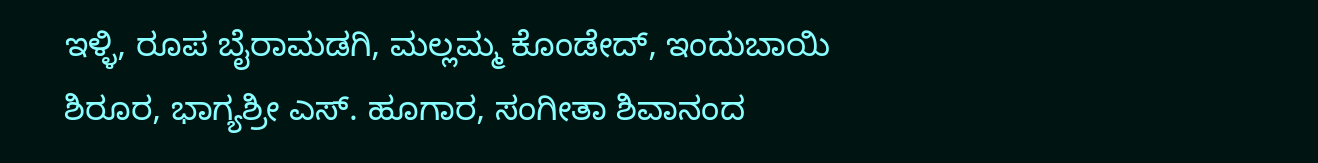ಇಳ್ಳಿ, ರೂಪ ಬೈರಾಮಡಗಿ, ಮಲ್ಲಮ್ಮ ಕೊಂಡೇದ್, ಇಂದುಬಾಯಿ ಶಿರೂರ, ಭಾಗ್ಯಶ್ರೀ ಎಸ್. ಹೂಗಾರ, ಸಂಗೀತಾ ಶಿವಾನಂದ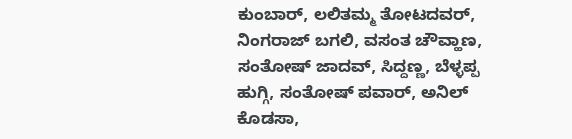ಕುಂಬಾರ್, ಲಲಿತಮ್ಮ ತೋಟದವರ್, ನಿಂಗರಾಜ್ ಬಗಲಿ, ವಸಂತ ಚೌವ್ಹಾಣ, ಸಂತೋಷ್ ಜಾದವ್, ಸಿದ್ದಣ್ಣ, ಬೆಳ್ಳಪ್ಪ ಹುಗ್ಗಿ, ಸಂತೋಷ್ ಪವಾರ್, ಅನಿಲ್ ಕೊಡಸಾ,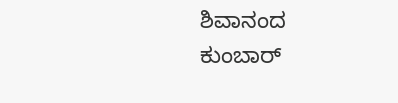ಶಿವಾನಂದ ಕುಂಬಾರ್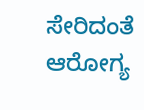ಸೇರಿದಂತೆ ಆರೋಗ್ಯ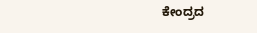ಕೇಂದ್ರದ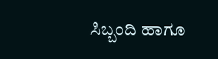ಸಿಬ್ಬಂದಿ ಹಾಗೂ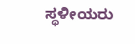ಸ್ಥಳೀಯರು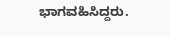ಭಾಗವಹಿಸಿದ್ದರು.